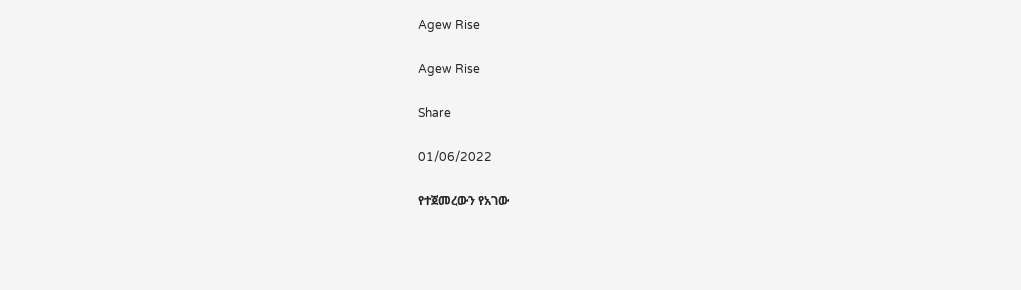Agew Rise

Agew Rise

Share

01/06/2022

የተጀመረውን የአገው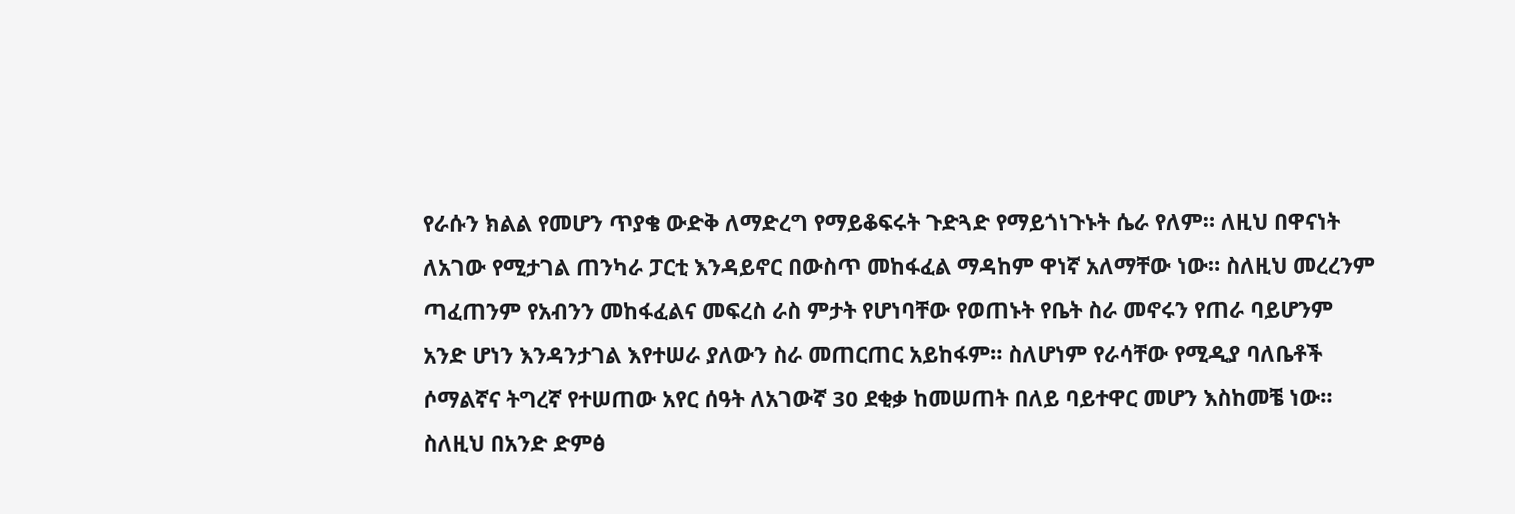የራሱን ክልል የመሆን ጥያቄ ውድቅ ለማድረግ የማይቆፍሩት ጉድጓድ የማይጎነጉኑት ሴራ የለም። ለዚህ በዋናነት ለአገው የሚታገል ጠንካራ ፓርቲ እንዳይኖር በውስጥ መከፋፈል ማዳከም ዋነኛ አለማቸው ነው። ስለዚህ መረረንም ጣፈጠንም የአብንን መከፋፈልና መፍረስ ራስ ምታት የሆነባቸው የወጠኑት የቤት ስራ መኖሩን የጠራ ባይሆንም
አንድ ሆነን እንዳንታገል እየተሠራ ያለውን ስራ መጠርጠር አይከፋም። ስለሆነም የራሳቸው የሚዲያ ባለቤቶች ሶማልኛና ትግረኛ የተሠጠው አየር ሰዓት ለአገውኛ 30 ደቂቃ ከመሠጠት በለይ ባይተዋር መሆን እስከመቼ ነው። ስለዚህ በአንድ ድምፅ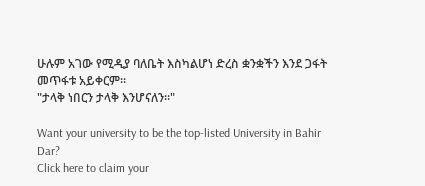ሁሉም አገው የሚዲያ ባለቤት እስካልሆነ ድረስ ቋንቋችን እንደ ጋፋት መጥፋቱ አይቀርም።
"ታላቅ ነበርን ታላቅ እንሆናለን።"

Want your university to be the top-listed University in Bahir Dar?
Click here to claim your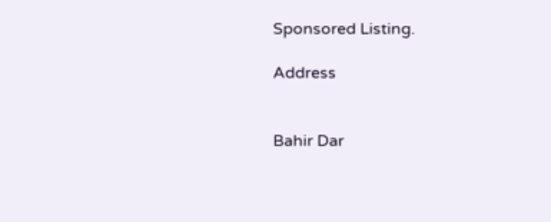Sponsored Listing.

Address


Bahir Dar